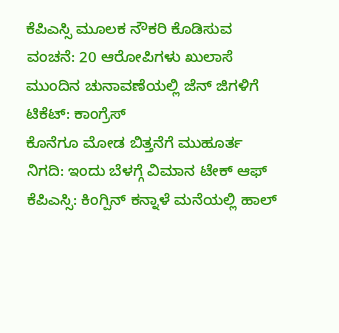ಕೆಪಿಎಸ್ಸಿ ಮೂಲಕ ನೌಕರಿ ಕೊಡಿಸುವ ವಂಚನೆ: 20 ಆರೋಪಿಗಳು ಖುಲಾಸೆ
ಮುಂದಿನ ಚುನಾವಣೆಯಲ್ಲಿ ಜೆನ್ ಜಿಗಳಿಗೆ ಟಿಕೆಟ್: ಕಾಂಗ್ರೆಸ್
ಕೊನೆಗೂ ಮೋಡ ಬಿತ್ತನೆಗೆ ಮುಹೂರ್ತ ನಿಗದಿ: ಇಂದು ಬೆಳಗ್ಗೆ ವಿಮಾನ ಟೇಕ್ ಆಫ್
ಕೆಪಿಎಸ್ಸಿ: ಕಿಂಗ್ಪಿನ್ ಕನ್ನಾಳೆ ಮನೆಯಲ್ಲಿ ಹಾಲ್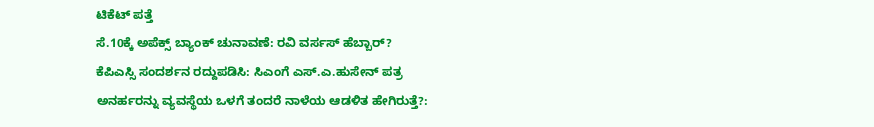ಟಿಕೆಟ್ ಪತ್ತೆ
ಸೆ.10ಕ್ಕೆ ಅಪೆಕ್ಸ್ ಬ್ಯಾಂಕ್ ಚುನಾವಣೆ: ರವಿ ವರ್ಸಸ್ ಹೆಬ್ಬಾರ್?
ಕೆಪಿಎಸ್ಸಿ ಸಂದರ್ಶನ ರದ್ದುಪಡಿಸಿ: ಸಿಎಂಗೆ ಎಸ್.ಎ.ಹುಸೇನ್ ಪತ್ರ
ಅನರ್ಹರನ್ನು ವ್ಯವಸ್ಥೆಯ ಒಳಗೆ ತಂದರೆ ನಾಳೆಯ ಆಡಳಿತ ಹೇಗಿರುತ್ತೆ?: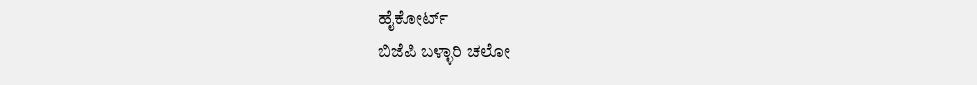ಹೈಕೋರ್ಟ್
ಬಿಜೆಪಿ ಬಳ್ಳಾರಿ ಚಲೋ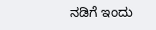ನಡಿಗೆ ಇಂದು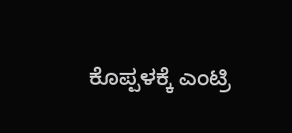ಕೊಪ್ಪಳಕ್ಕೆ ಎಂಟ್ರಿ